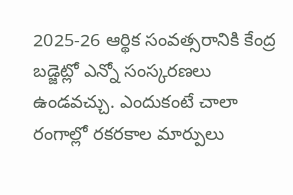2025-26 ఆర్థిక సంవత్సరానికి కేంద్ర బడ్జెట్లో ఎన్నో సంస్కరణలు ఉండవచ్చు. ఎందుకంటే చాలా రంగాల్లో రకరకాల మార్పులు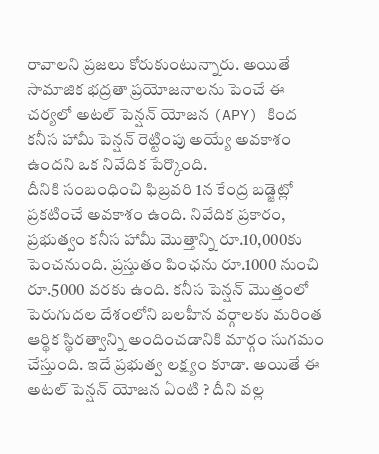రావాలని ప్రజలు కోరుకుంటున్నారు. అయితే సామాజిక భద్రతా ప్రయోజనాలను పెంచే ఈ చర్యలో అటల్ పెన్షన్ యోజన (APY) కింద కనీస హామీ పెన్షన్ రెట్టింపు అయ్యే అవకాశం ఉందని ఒక నివేదిక పేర్కొంది.
దీనికి సంబంధించి ఫిబ్రవరి 1న కేంద్ర బడ్జెట్లో ప్రకటించే అవకాశం ఉంది. నివేదిక ప్రకారం, ప్రభుత్వం కనీస హామీ మొత్తాన్ని రూ.10,000కు పెంచనుంది. ప్రస్తుతం పింఛను రూ.1000 నుంచి రూ.5000 వరకు ఉంది. కనీస పెన్షన్ మొత్తంలో పెరుగుదల దేశంలోని బలహీన వర్గాలకు మరింత ఆర్థిక స్థిరత్వాన్ని అందించడానికి మార్గం సుగమం చేస్తుంది. ఇదే ప్రభుత్వ లక్ష్యం కూడా. అయితే ఈ అటల్ పెన్షన్ యోజన ఏంటి ? దీని వల్ల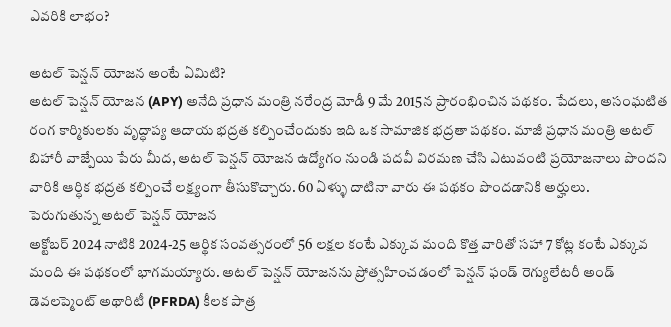ఎవరికి లాభం?

అటల్ పెన్షన్ యోజన అంటే ఏమిటి?
అటల్ పెన్షన్ యోజన (APY) అనేది ప్రధాన మంత్రి నరేంద్ర మోడీ 9 మే 2015న ప్రారంభించిన పథకం. పేదలు, అసంఘటిత రంగ కార్మికులకు వృద్ధాప్య ఆదాయ భద్రత కల్పించేందుకు ఇది ఒక సామాజిక భద్రతా పథకం. మాజీ ప్రధాన మంత్రి అటల్ బిహారీ వాజ్పేయి పేరు మీద, అటల్ పెన్షన్ యోజన ఉద్యోగం నుండి పదవీ విరమణ చేసి ఎటువంటి ప్రయోజనాలు పొందని వారికి ఆర్ధిక భద్రత కల్పించే లక్ష్యంగా తీసుకొచ్చారు. 60 ఏళ్ళు దాటినా వారు ఈ పథకం పొందడానికి అర్హులు.
పెరుగుతున్న అటల్ పెన్షన్ యోజన
అక్టోబర్ 2024 నాటికి 2024-25 ఆర్థిక సంవత్సరంలో 56 లక్షల కంటే ఎక్కువ మంది కొత్త వారితో సహా 7 కోట్ల కంటే ఎక్కువ మంది ఈ పథకంలో భాగమయ్యారు. అటల్ పెన్షన్ యోజనను ప్రోత్సహించడంలో పెన్షన్ ఫండ్ రెగ్యులేటరీ అండ్ డెవలప్మెంట్ అథారిటీ (PFRDA) కీలక పాత్ర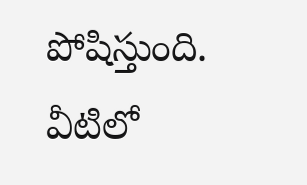పోషిస్తుంది. వీటిలో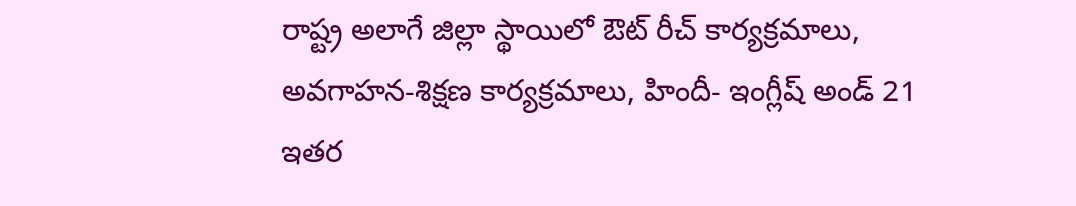రాష్ట్ర అలాగే జిల్లా స్థాయిలో ఔట్ రీచ్ కార్యక్రమాలు, అవగాహన-శిక్షణ కార్యక్రమాలు, హిందీ- ఇంగ్లీష్ అండ్ 21 ఇతర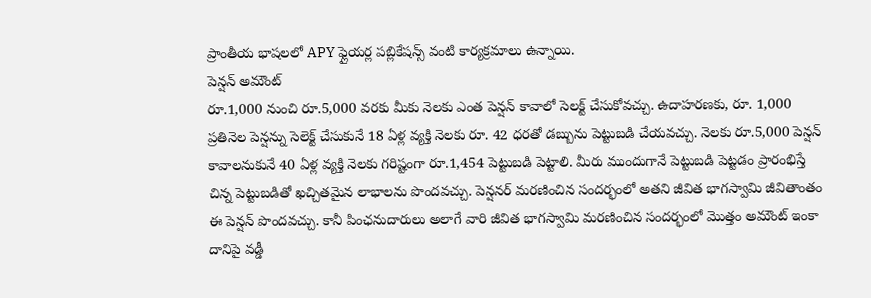ప్రాంతీయ భాషలలో APY ఫ్లైయర్ల పబ్లికేషన్స్ వంటి కార్యక్రమాలు ఉన్నాయి.
పెన్షన్ అమౌంట్
రూ.1,000 నుంచి రూ.5,000 వరకు మీకు నెలకు ఎంత పెన్షన్ కావాలో సెలక్ట్ చేసుకోవచ్చు. ఉదాహరణకు, రూ. 1,000 ప్రతినెల పెన్షన్ను సెలెక్ట్ చేసుకునే 18 ఏళ్ల వ్యక్తి నెలకు రూ. 42 ధరతో డబ్బును పెట్టుబడి చేయవచ్చు. నెలకు రూ.5,000 పెన్షన్ కావాలనుకునే 40 ఏళ్ల వ్యక్తి నెలకు గరిష్టంగా రూ.1,454 పెట్టుబడి పెట్టాలి. మీరు ముందుగానే పెట్టుబడి పెట్టడం ప్రారంభిస్తే చిన్న పెట్టుబడితో ఖచ్చితమైన లాభాలను పొందవచ్చు. పెన్షనర్ మరణించిన సందర్భంలో అతని జీవిత భాగస్వామి జీవితాంతం ఈ పెన్షన్ పొందవచ్చు. కానీ పింఛనుదారులు అలాగే వారి జీవిత భాగస్వామి మరణించిన సందర్భంలో మొత్తం అమౌంట్ ఇంకా దానిపై వడ్డీ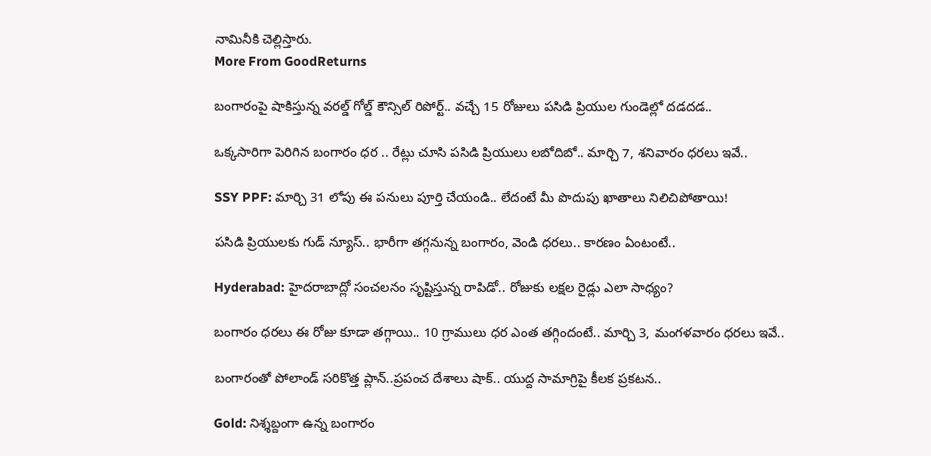నామినీకి చెల్లిస్తారు.
More From GoodReturns

బంగారంపై షాకిస్తున్న వరల్డ్ గోల్డ్ కౌన్సిల్ రిపోర్ట్.. వచ్చే 15 రోజులు పసిడి ప్రియుల గుండెల్లో దడదడ..

ఒక్కసారిగా పెరిగిన బంగారం ధర .. రేట్లు చూసి పసిడి ప్రియులు లబోదిబో.. మార్చి 7, శనివారం ధరలు ఇవే..

SSY PPF: మార్చి 31 లోపు ఈ పనులు పూర్తి చేయండి.. లేదంటే మీ పొదుపు ఖాతాలు నిలిచిపోతాయి!

పసిడి ప్రియులకు గుడ్ న్యూస్.. భారీగా తగ్గనున్న బంగారం, వెండి ధరలు.. కారణం ఏంటంటే..

Hyderabad: హైదరాబాద్లో సంచలనం సృష్టిస్తున్న రాపిడో.. రోజుకు లక్షల రైడ్లు ఎలా సాధ్యం?

బంగారం ధరలు ఈ రోజు కూడా తగ్గాయి.. 10 గ్రాములు ధర ఎంత తగ్గిందంటే.. మార్చి 3, మంగళవారం ధరలు ఇవే..

బంగారంతో పోలాండ్ సరికొత్త ప్లాన్..ప్రపంచ దేశాలు షాక్.. యుద్ద సామాగ్రిపై కీలక ప్రకటన..

Gold: నిశ్శబ్దంగా ఉన్న బంగారం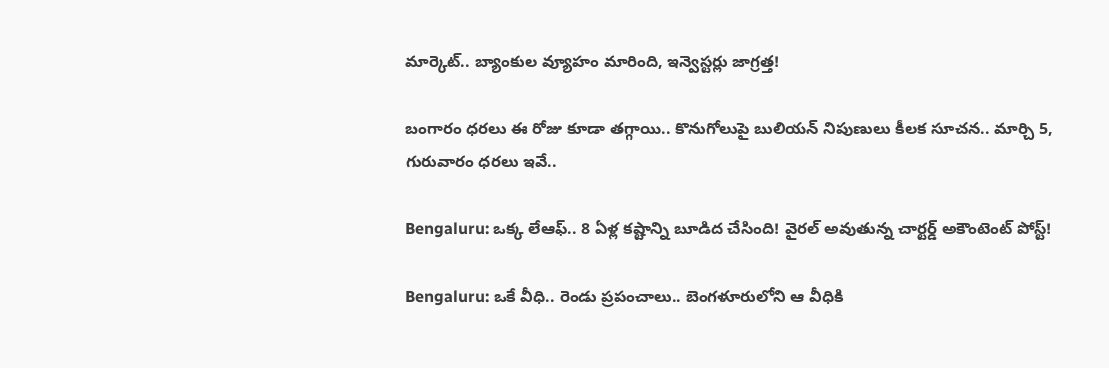మార్కెట్.. బ్యాంకుల వ్యూహం మారింది, ఇన్వెస్టర్లు జాగ్రత్త!

బంగారం ధరలు ఈ రోజు కూడా తగ్గాయి.. కొనుగోలుపై బులియన్ నిపుణులు కీలక సూచన.. మార్చి 5, గురువారం ధరలు ఇవే..

Bengaluru: ఒక్క లేఆఫ్.. 8 ఏళ్ల కష్టాన్ని బూడిద చేసింది! వైరల్ అవుతున్న చార్టర్డ్ అకౌంటెంట్ పోస్ట్!

Bengaluru: ఒకే వీధి.. రెండు ప్రపంచాలు.. బెంగళూరులోని ఆ వీధికి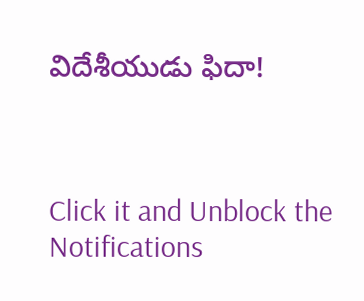విదేశీయుడు ఫిదా!



Click it and Unblock the Notifications